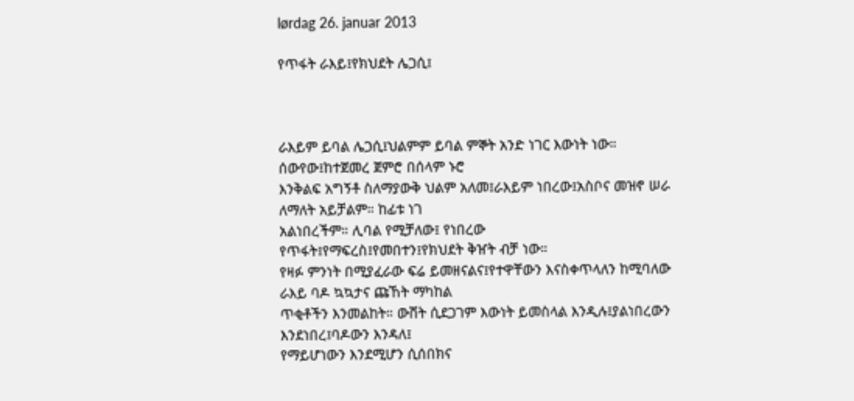lørdag 26. januar 2013

የጥፋት ራእይ፤የክህደት ሌጋሲ፤



ራእይም ይባል ሌጋሲ፤ህልምም ይባል ምኞት አንድ ነገር እውነት ነው። ሰውየው፤ከተጀመረ ጀምሮ በሰላም ኑሮ
እንቅልፍ አግኝቶ ስለማያውቅ ህልም አለመ፤ራእይም ነበረው፤አስቦና መዝኖ ሠራ ለማለት አይቻልም። ከፊቱ ነገ
አልነበረችም። ሊባል የሚቻለው፤ የነበረው የጥፋት፤የማፍረስ፤የመበተን፤የክህደት ቅዠት ብቻ ነው።
የዛፉ ምንነት በሚያፈራው ፍሬ ይመዘናልና፤የተዋቸውን እናስቀጥላለን ከሚባለው ራእይ ባዶ ኳኳታና ጩኸት ማካከል
ጥቂቶችን እንመልከት። ውሸት ሲደጋገም እውነት ይመስላል እንዲሉ፤ያልነበረውን እንደነበረ፤ባዶውን እንዳለ፤
የማይሆነውን እንደሚሆን ሲሰበክና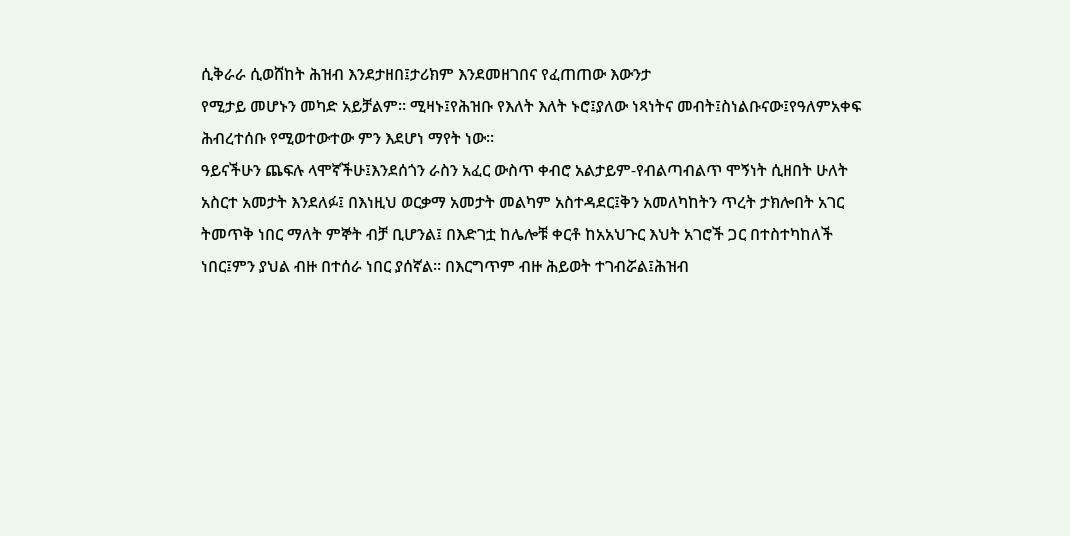ሲቅራራ ሲወሸከት ሕዝብ እንደታዘበ፤ታሪክም እንደመዘገበና የፈጠጠው እውንታ
የሚታይ መሆኑን መካድ አይቻልም። ሚዛኑ፤የሕዝቡ የእለት እለት ኑሮ፤ያለው ነጻነትና መብት፤ስነልቡናው፤የዓለምአቀፍ
ሕብረተሰቡ የሚወተውተው ምን እደሆነ ማየት ነው።
ዓይናችሁን ጨፍሉ ላሞኛችሁ፤እንደሰጎን ራስን አፈር ውስጥ ቀብሮ አልታይም-የብልጣብልጥ ሞኝነት ሲዘበት ሁለት
አስርተ አመታት እንደለፉ፤ በእነዚህ ወርቃማ አመታት መልካም አስተዳደር፤ቅን አመለካከትን ጥረት ታክሎበት አገር
ትመጥቅ ነበር ማለት ምኞት ብቻ ቢሆንል፤ በእድገቷ ከሌሎቹ ቀርቶ ከአአህጉር እህት አገሮች ጋር በተስተካከለች
ነበር፤ምን ያህል ብዙ በተሰራ ነበር ያሰኛል። በእርግጥም ብዙ ሕይወት ተገብሯል፤ሕዝብ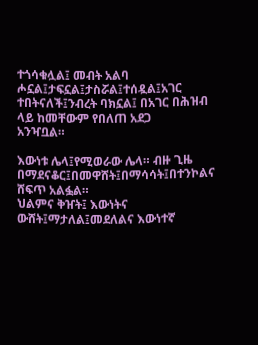ተጎሳቁሏል፤ መብት አልባ
ሖኗል፤ታፍኗል፤ታስሯል፤ተሰዷል፤አገር ተበትናለች፤ንብረት ባክኗል፤ በአገር በሕዝብ ላይ ከመቸውም የበለጠ አደጋ
አንዣቧል።

እውነቱ ሌላ፤የሚወራው ሌላ። ብዙ ጊዜ በማደናቆር፤በመዋሸት፤በማሳሳት፤በተንኮልና ሸፍጥ አልፏል።
ህልምና ቅዠት፤ እውነትና ውሸት፤ማታለል፤መደለልና እውነተኛ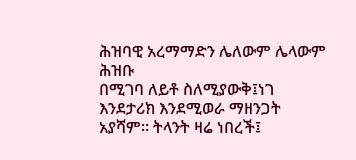ሕዝባዊ አረማማድን ሌለውም ሌላውም ሕዝቡ
በሚገባ ለይቶ ስለሚያውቅ፤ነገ እንደታሪክ እንደሚወራ ማዘንጋት አያሻም። ትላንት ዛሬ ነበረች፤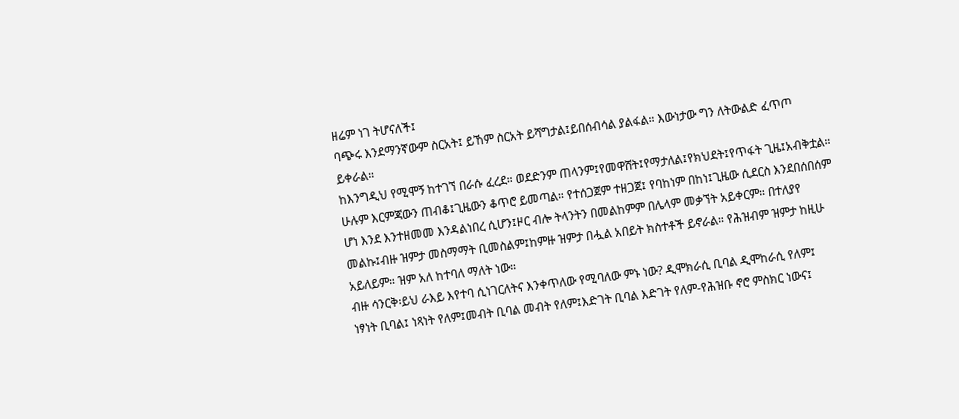ዘሬም ነገ ትሆናለች፤
ባጭሩ እንደማንኛውም ስርአት፤ ይኸም ስርአት ይሻግታል፤ይበሰብሳል ያልፋል። እውነታው ግን ለትውልድ ፈጥጦ
ይቀራል።
ከእንግዲህ የሚሞኝ ከተገኘ በራሱ ፈረደ። ወደድንም ጠላንም፤የመዋሸት፤የማታለል፤የክህደት፤የጥፋት ጊዜ፤አብቅቷል።
ሁሉም እርምጃውን ጠብቆ፤ጊዜውን ቆጥሮ ይመጣል። የተሰጋጀም ተዘጋጀ፤ የባከነም በከነ፤ጊዜው ሲደርስ እንደበሰበሰም
ሆነ እንደ እንተዘመመ እንዳልነበረ ሲሆን፤ዞር ብሎ ትላንትን በመልከምም በሌላም መቃኘት አይቀርም። በተለያየ
መልኩ፤ብዙ ዝምታ መስማማት ቢመስልም፤ከምዙ ዝምታ በሗል አበይት ክስተቶች ይኖራል። የሕዝብም ዝምታ ከዚሁ
አይለይም። ዝም አለ ከተባለ ማለት ነው።
ብዙ ሳንርቅ፡ይህ ራእይ እየተባ ሲነገርለትና እንቀጥለው የሚባለው ምኑ ነው? ዲሞክራሲ ቢባል ዲሞከራሲ የለም፤
ነፃነት ቢባል፤ ነጻነት የለም፤መብት ቢባል መብት የለም፤እድገት ቢባል እድገት የለም-የሕዝቡ ኖሮ ምስክር ነውና፤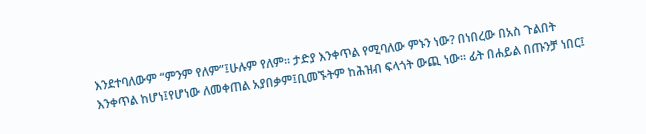እንደተባለውም “ምንም የለም”፤ሁሉም የለም። ታድያ እንቀጥል የሚባለው ምኑን ነው? በነበረው በአስ ጉልበት
እንቀጥል ከሆነ፤የሆነው ለመቀጠል አያበቃም፤ቢመኙትም ከሕዝብ ፍላጎት ውጪ ነው። ፊት በሐይል በጡንቻ ነበር፤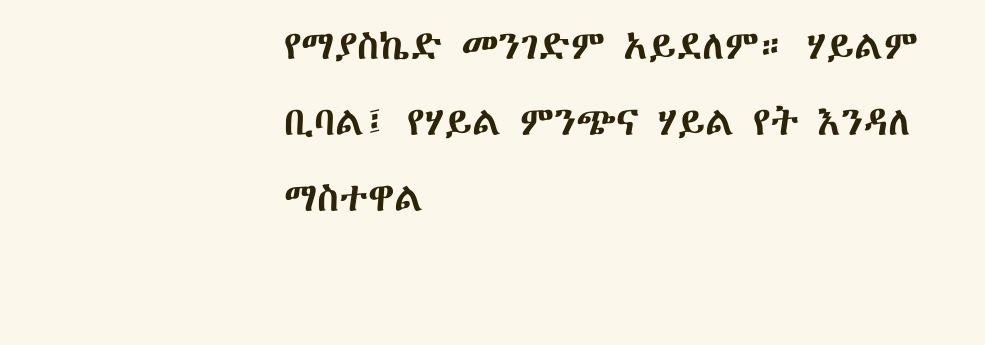የማያስኬድ መንገድም አይደለም። ሃይልም ቢባል፤ የሃይል ምንጭና ሃይል የት እንዳለ ማስተዋል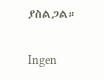ያስልጋል።

Ingen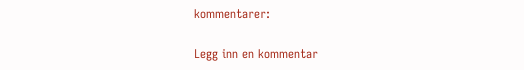kommentarer:

Legg inn en kommentar